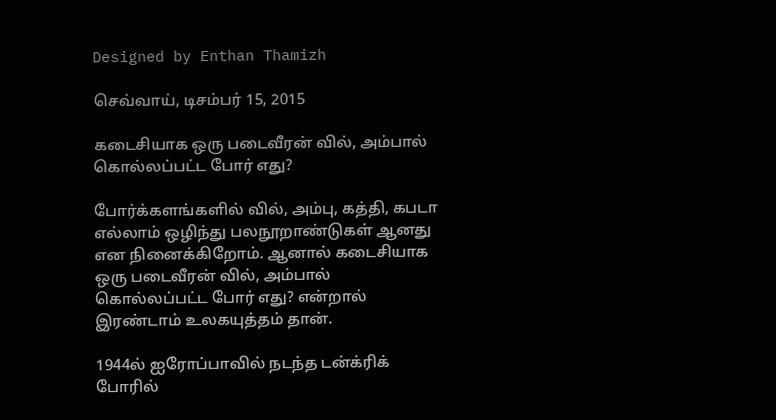Designed by Enthan Thamizh

செவ்வாய், டிசம்பர் 15, 2015

கடைசியாக ஒரு படைவீரன் வில், அம்பால் கொல்லப்பட்ட போர் எது?

போர்க்களங்களில் வில், அம்பு, கத்தி, கபடா எல்லாம் ஒழிந்து பலநூறாண்டுகள் ஆனது என நினைக்கிறோம். ஆனால் கடைசியாக ஒரு படைவீரன் வில், அம்பால் கொல்லப்பட்ட போர் எது? என்றால் இரண்டாம் உலகயுத்தம் தான்.

1944ல் ஐரோப்பாவில் நடந்த டன்க்ரிக் போரில்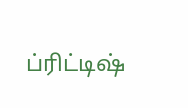ப்ரிட்டிஷ்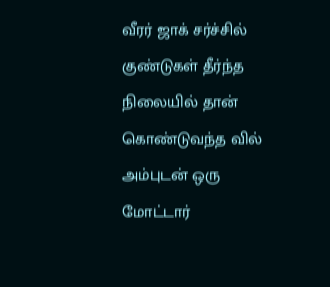வீரர் ஜாக் சர்ச்சில் குண்டுகள் தீர்ந்த நிலையில் தான் கொண்டுவந்த வில் அம்புடன் ஒரு மோட்டார்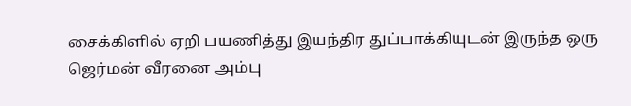சைக்கிளில் ஏறி பயணித்து இயந்திர துப்பாக்கியுடன் இருந்த ஒரு ஜெர்மன் வீரனை அம்பு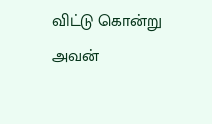விட்டு கொன்று அவன்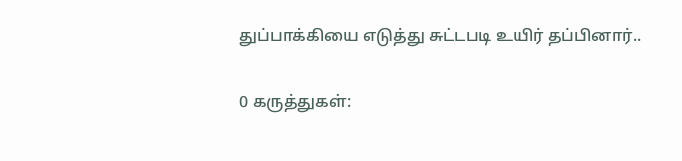துப்பாக்கியை எடுத்து சுட்டபடி உயிர் தப்பினார்..

0 கருத்துகள்: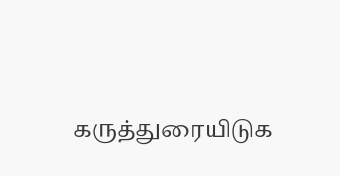கருத்துரையிடுக